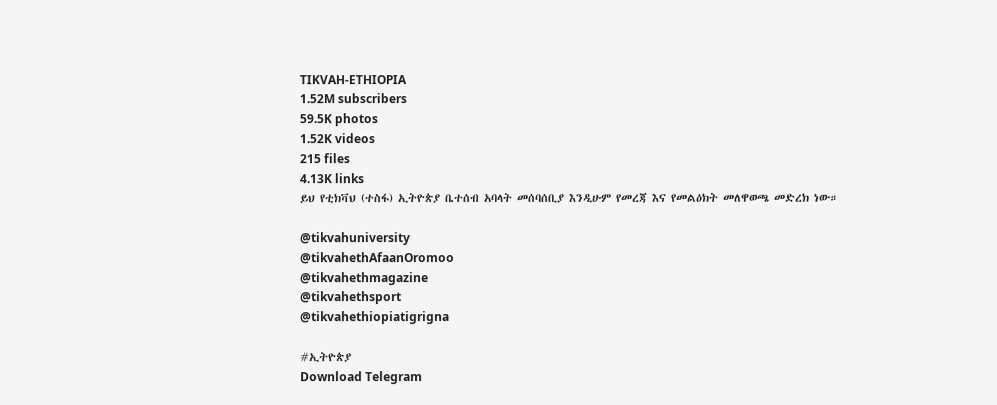TIKVAH-ETHIOPIA
1.52M subscribers
59.5K photos
1.52K videos
215 files
4.13K links
ይህ የቲክቫህ (ተስፋ) ኢትዮጵያ ቤተሰብ አባላት መሰባሰቢያ እንዲሁም የመረጃ እና የመልዕክት መለዋወጫ መድረክ ነው።

@tikvahuniversity
@tikvahethAfaanOromoo
@tikvahethmagazine
@tikvahethsport
@tikvahethiopiatigrigna

#ኢትዮጵያ
Download Telegram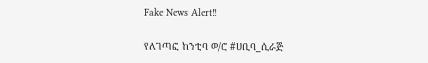Fake News Alert‼

የለገጣፎ ከንቲባ ወ/ሮ #ሀቢባ_ሲራጅ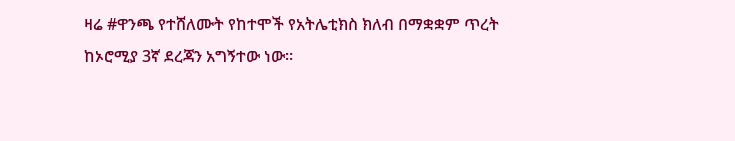ዛሬ #ዋንጫ የተሸለሙት የከተሞች የአትሌቲክስ ክለብ በማቋቋም ጥረት ከኦሮሚያ 3ኛ ደረጃን አግኝተው ነው።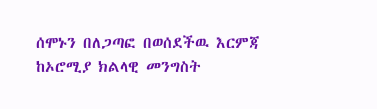ሰሞኑን በለጋጣፎ በወሰደችዉ እርምጃ ከኦሮሚያ ክልላዊ መንግስት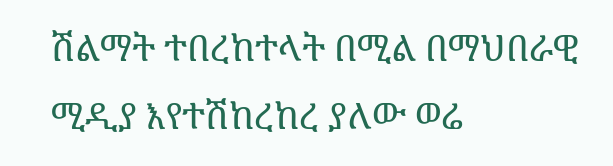ሽልማት ተበረከተላት በሚል በማህበራዊ ሚዲያ እየተሽከረከረ ያለው ወሬ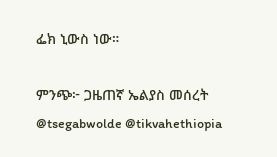ፌክ ኒውስ ነው።

ምንጭ፦ ጋዜጠኛ ኤልያስ መሰረት
@tsegabwolde @tikvahethiopia